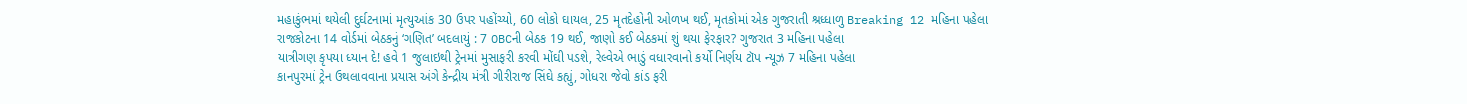મહાકુંભમાં થયેલી દુર્ઘટનામાં મૃત્યુઆંક 30 ઉપર પહોંચ્યો, 60 લોકો ઘાયલ, 25 મૃતદેહોની ઓળખ થઈ, મૃતકોમાં એક ગુજરાતી શ્રધ્ધાળુ Breaking 12 મહિના પહેલા
રાજકોટના 14 વોર્ડમાં બેઠકનું ‘ગણિત’ બદલાયું : 7 OBCની બેઠક 19 થઈ, જાણો કઈ બેઠકમાં શું થયા ફેરફાર? ગુજરાત 3 મહિના પહેલા
યાત્રીગણ કૃપયા ધ્યાન દે! હવે 1 જુલાઇથી ટ્રેનમાં મુસાફરી કરવી મોંઘી પડશે, રેલ્વેએ ભાડું વધારવાનો કર્યો નિર્ણય ટૉપ ન્યૂઝ 7 મહિના પહેલા
કાનપુરમાં ટ્રેન ઉથલાવવાના પ્રયાસ અંગે કેન્દ્રીય મંત્રી ગીરીરાજ સિંઘે કહ્યું, ગોધરા જેવો કાંડ ફરી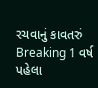રચવાનું કાવતરું Breaking 1 વર્ષ પહેલા